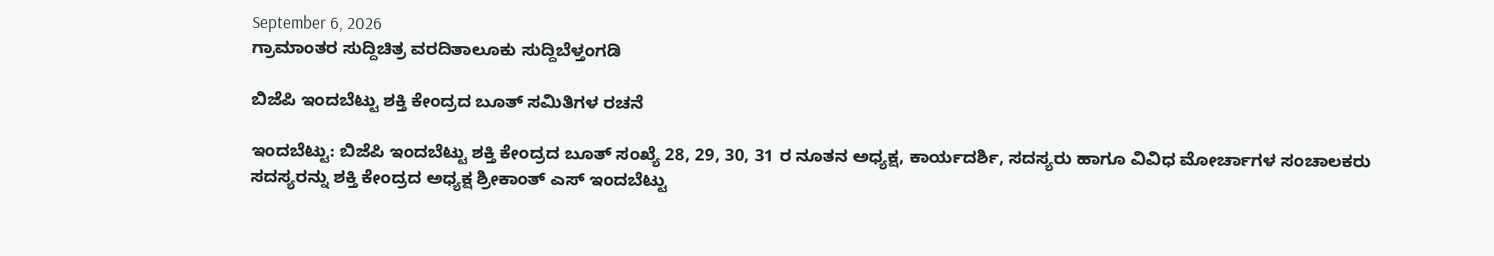September 6, 2026
ಗ್ರಾಮಾಂತರ ಸುದ್ದಿಚಿತ್ರ ವರದಿತಾಲೂಕು ಸುದ್ದಿಬೆಳ್ತಂಗಡಿ

ಬಿಜೆಪಿ ಇಂದಬೆಟ್ಟು ಶಕ್ತಿ ಕೇಂದ್ರದ ಬೂತ್ ಸಮಿತಿಗಳ ರಚನೆ

ಇಂದಬೆಟ್ಟು: ಬಿಜೆಪಿ ಇಂದಬೆಟ್ಟು ಶಕ್ತಿ ಕೇಂದ್ರದ ಬೂತ್ ಸಂಖ್ಯೆ 28, 29, 30, 31 ರ ನೂತನ ಅಧ್ಯಕ್ಷ, ಕಾರ್ಯದರ್ಶಿ, ಸದಸ್ಯರು ಹಾಗೂ ವಿವಿಧ ಮೋರ್ಚಾಗಳ ಸಂಚಾಲಕರು ಸದಸ್ಯರನ್ನು ಶಕ್ತಿ ಕೇಂದ್ರದ ಅಧ್ಯಕ್ಷ ಶ್ರೀಕಾಂತ್ ಎಸ್ ಇಂದಬೆಟ್ಟು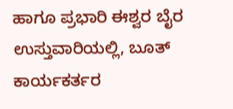ಹಾಗೂ ಪ್ರಭಾರಿ ಈಶ್ವರ ಬೈರ ಉಸ್ತುವಾರಿಯಲ್ಲಿ, ಬೂತ್ ಕಾರ್ಯಕರ್ತರ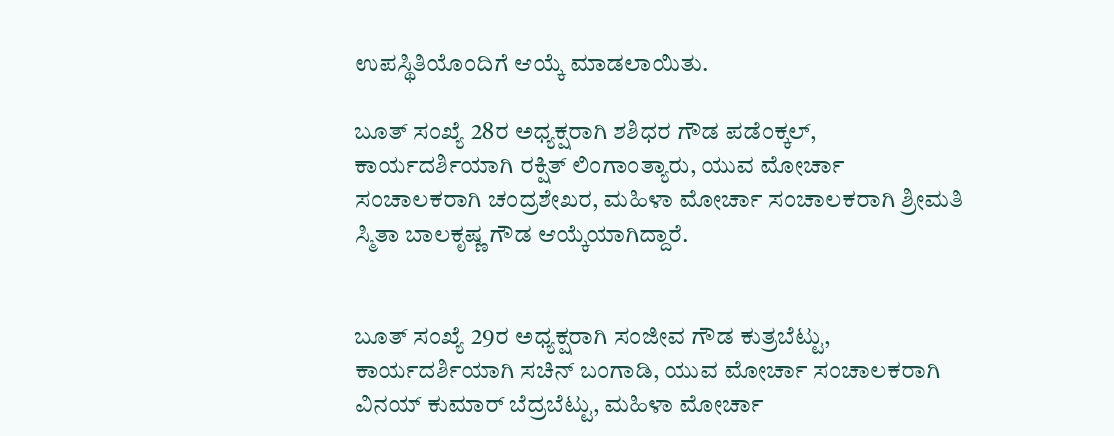ಉಪಸ್ಥಿತಿಯೊಂದಿಗೆ ಆಯ್ಕೆ ಮಾಡಲಾಯಿತು.

ಬೂತ್ ಸಂಖ್ಯೆ 28ರ ಅಧ್ಯಕ್ಷರಾಗಿ ಶಶಿಧರ ಗೌಡ ಪಡೆಂಕ್ಕಲ್, ಕಾರ್ಯದರ್ಶಿಯಾಗಿ ರಕ್ಷಿತ್ ಲಿಂಗಾಂತ್ಯಾರು, ಯುವ ಮೋರ್ಚಾ ಸಂಚಾಲಕರಾಗಿ ಚಂದ್ರಶೇಖರ, ಮಹಿಳಾ ಮೋರ್ಚಾ ಸಂಚಾಲಕರಾಗಿ ಶ್ರೀಮತಿ ಸ್ಮಿತಾ ಬಾಲಕೃಷ್ಣ ಗೌಡ ಆಯ್ಕೆಯಾಗಿದ್ದಾರೆ.


ಬೂತ್ ಸಂಖ್ಯೆ 29ರ ಅಧ್ಯಕ್ಷರಾಗಿ ಸಂಜೀವ ಗೌಡ ಕುತ್ರಬೆಟ್ಟು, ಕಾರ್ಯದರ್ಶಿಯಾಗಿ ಸಚಿನ್ ಬಂಗಾಡಿ, ಯುವ ಮೋರ್ಚಾ ಸಂಚಾಲಕರಾಗಿ ವಿನಯ್ ಕುಮಾರ್ ಬೆದ್ರಬೆಟ್ಟು, ಮಹಿಳಾ ಮೋರ್ಚಾ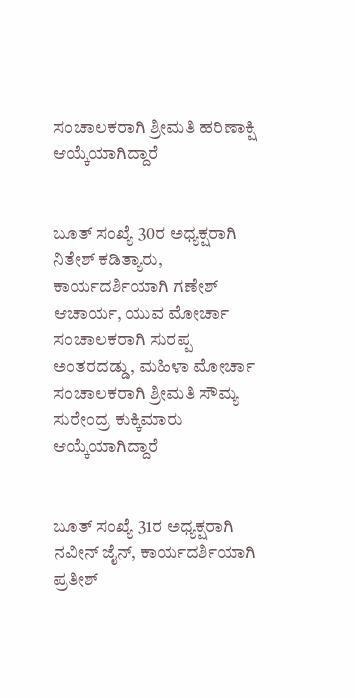ಸಂಚಾಲಕರಾಗಿ ಶ್ರೀಮತಿ ಹರಿಣಾಕ್ಷಿ ಆಯ್ಕೆಯಾಗಿದ್ದಾರೆ


ಬೂತ್ ಸಂಖ್ಯೆ 30ರ ಅಧ್ಯಕ್ಷರಾಗಿ ನಿತೇಶ್ ಕಡಿತ್ಯಾರು, ಕಾರ್ಯದರ್ಶಿಯಾಗಿ ಗಣೇಶ್ ಆಚಾರ್ಯ, ಯುವ ಮೋರ್ಚಾ ಸಂಚಾಲಕರಾಗಿ ಸುರಪ್ಪ ಅಂತರದಡ್ಡು, ಮಹಿಳಾ ಮೋರ್ಚಾ ಸಂಚಾಲಕರಾಗಿ ಶ್ರೀಮತಿ ಸೌಮ್ಯ ಸುರೇಂದ್ರ ಕುಕ್ಕಿಮಾರು ಆಯ್ಕೆಯಾಗಿದ್ದಾರೆ


ಬೂತ್ ಸಂಖ್ಯೆ 31ರ ಅಧ್ಯಕ್ಷರಾಗಿ ನವೀನ್ ಜೈನ್, ಕಾರ್ಯದರ್ಶಿಯಾಗಿ ಪ್ರತೀಶ್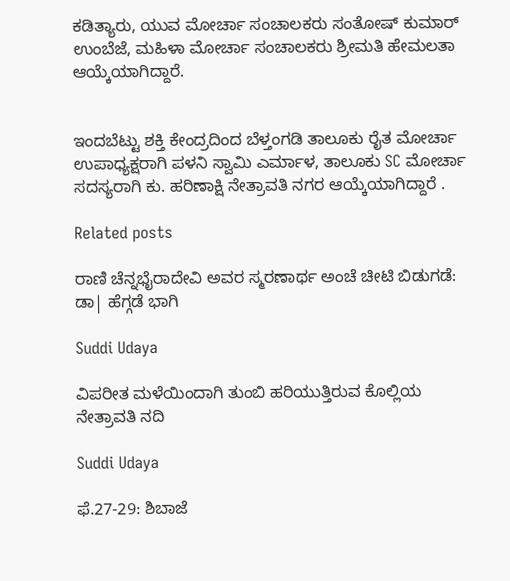ಕಡಿತ್ಯಾರು, ಯುವ ಮೋರ್ಚಾ ಸಂಚಾಲಕರು ಸಂತೋಷ್ ಕುಮಾರ್ ಉಂಬೆಜೆ, ಮಹಿಳಾ ಮೋರ್ಚಾ ಸಂಚಾಲಕರು ಶ್ರೀಮತಿ ಹೇಮಲತಾ ಆಯ್ಕೆಯಾಗಿದ್ದಾರೆ.


ಇಂದಬೆಟ್ಟು ಶಕ್ತಿ ಕೇಂದ್ರದಿಂದ ಬೆಳ್ತಂಗಡಿ ತಾಲೂಕು ರೈತ ಮೋರ್ಚಾ ಉಪಾಧ್ಯಕ್ಷರಾಗಿ ಪಳನಿ ಸ್ವಾಮಿ ಎರ್ಮಾಳ, ತಾಲೂಕು SC ಮೋರ್ಚಾ ಸದಸ್ಯರಾಗಿ ಕು. ಹರಿಣಾಕ್ಷಿ ನೇತ್ರಾವತಿ ನಗರ ಆಯ್ಕೆಯಾಗಿದ್ದಾರೆ .

Related posts

ರಾಣಿ ಚೆನ್ನಭೈರಾದೇವಿ ಅವರ ಸ್ಮರಣಾರ್ಥ ಅಂಚೆ ಚೀಟಿ ಬಿಡುಗಡೆ: ಡಾ| ಹೆಗ್ಗಡೆ ಭಾಗಿ

Suddi Udaya

ವಿಪರೀತ ಮಳೆಯಿಂದಾಗಿ ತುಂಬಿ ಹರಿಯುತ್ತಿರುವ ಕೊಲ್ಲಿಯ ನೇತ್ರಾವತಿ ನದಿ

Suddi Udaya

ಫೆ.27-29: ಶಿಬಾಜೆ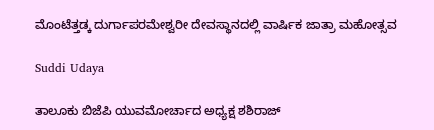ಮೊಂಟೆತ್ತಡ್ಕ ದುರ್ಗಾಪರಮೇಶ್ವರೀ ದೇವಸ್ಥಾನದಲ್ಲಿ ವಾರ್ಷಿಕ ಜಾತ್ರಾ ಮಹೋತ್ಸವ

Suddi Udaya

ತಾಲೂಕು ಬಿಜೆಪಿ ಯುವಮೋರ್ಚಾದ ಅಧ್ಯಕ್ಷ ಶಶಿರಾಜ್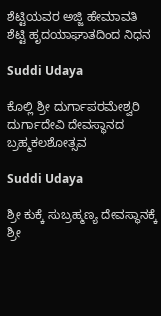ಶೆಟ್ಟಿಯವರ ಅಜ್ಜಿ ಹೇಮಾವತಿ ಶೆಟ್ಟಿ ಹೃದಯಾಘಾತದಿಂದ ನಿಧನ

Suddi Udaya

ಕೊಲ್ಲಿ ಶ್ರೀ ದುರ್ಗಾಪರಮೇಶ್ವರಿ ದುರ್ಗಾದೇವಿ ದೇವಸ್ಥಾನದ ಬ್ರಹ್ಮಕಲಶೋತ್ಸವ

Suddi Udaya

ಶ್ರೀ ಕುಕ್ಕೆ ಸುಬ್ರಹ್ಮಣ್ಯ ದೇವಸ್ಥಾನಕ್ಕೆ ಶ್ರೀ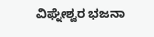ವಿಘ್ನೇಶ್ವರ ಭಜನಾ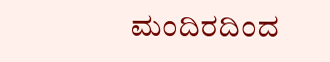ಮಂದಿರದಿಂದ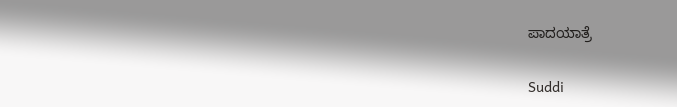ಪಾದಯಾತ್ರೆ

Suddi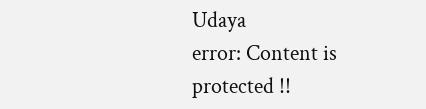Udaya
error: Content is protected !!